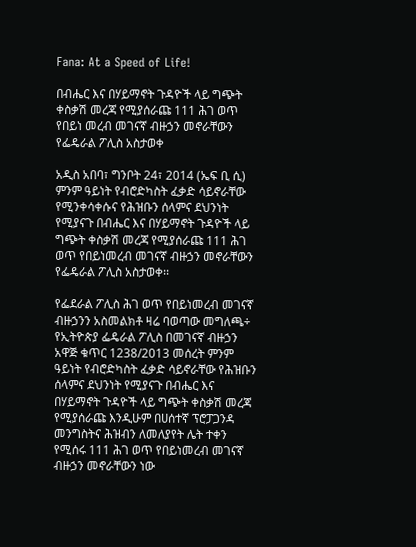Fana: At a Speed of Life!

በብሔር እና በሃይማኖት ጉዳዮች ላይ ግጭት ቀስቃሽ መረጃ የሚያሰራጩ 111 ሕገ ወጥ የበይነ መረብ መገናኛ ብዙኃን መኖራቸውን የፌዴራል ፖሊስ አስታወቀ

አዲስ አበባ፣ ግንቦት 24፣ 2014 (ኤፍ ቢ ሲ) ምንም ዓይነት የብሮድካስት ፈቃድ ሳይኖራቸው የሚንቀሳቀሱና የሕዝቡን ሰላምና ደህንነት የሚያናጉ በብሔር እና በሃይማኖት ጉዳዮች ላይ ግጭት ቀስቃሽ መረጃ የሚያሰራጩ 111 ሕገ ወጥ የበይነመረብ መገናኛ ብዙኃን መኖራቸውን የፌዴራል ፖሊስ አስታወቀ፡፡

የፌደራል ፖሊስ ሕገ ወጥ የበይነመረብ መገናኛ ብዙኃንን አስመልክቶ ዛሬ ባወጣው መግለጫ÷ የኢትዮጵያ ፌዴራል ፖሊስ በመገናኛ ብዙኃን አዋጅ ቁጥር 1238/2013 መሰረት ምንም ዓይነት የብሮድካስት ፈቃድ ሳይኖራቸው የሕዝቡን ሰላምና ደህንነት የሚያናጉ በብሔር እና በሃይማኖት ጉዳዮች ላይ ግጭት ቀስቃሽ መረጃ የሚያሰራጩ እንዲሁም በሀሰተኛ ፕሮፓጋንዳ መንግስትና ሕዝብን ለመለያየት ሌት ተቀን የሚሰሩ 111 ሕገ ወጥ የበይነመረብ መገናኛ ብዙኃን መኖራቸውን ነው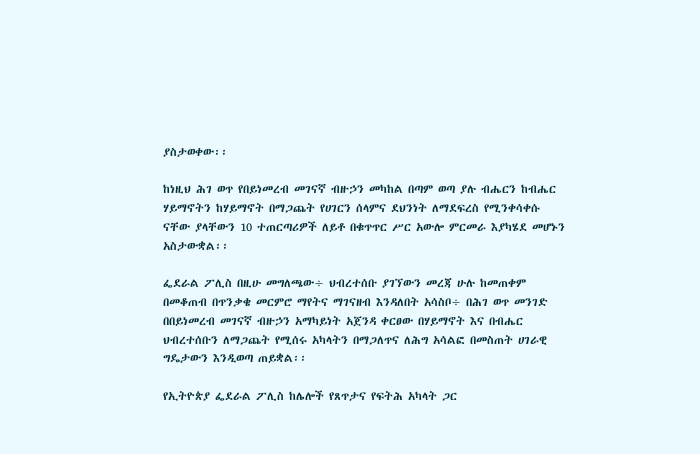ያስታወቀው፡፡

ከነዚህ ሕገ ወጥ የበይነመረብ መገናኛ ብዙኃን መካከል በጣም ወጣ ያሉ ብሔርን ከብሔር ሃይማኖትን ከሃይማኖት በማጋጨት የሀገርን ሰላምና ደህንነት ለማደፍረስ የሚንቀሳቀሱ ናቸው ያላቸውን 10 ተጠርጣሪዎች ለይቶ በቁጥጥር ሥር አውሎ ምርመራ እያካሄደ መሆኑን አስታውቋል፡፡

ፌደራል ፖሊስ በዚሁ መግለጫው÷ ህብረተሰቡ ያገኘውን መረጃ ሁሉ ከመጠቀም በመቆጠብ በጥንቃቄ መርምሮ ማየትና ማገናዘብ እንዳለበት አሳስቦ÷ በሕገ ወጥ መንገድ በበይነመረብ መገናኛ ብዙኃን አማካይነት አጀንዳ ቀርፀው በሃይማኖት እና በብሔር ህብረተሰቡን ለማጋጨት የሚሰሩ አካላትን በማጋለጥና ለሕግ አሳልፎ በመስጠት ሀገራዊ ግዴታውን እንዲወጣ ጠይቋል፡፡

የኢትዮጵያ ፌደራል ፖሊስ ከሌሎች የጸጥታና የፍትሕ አካላት ጋር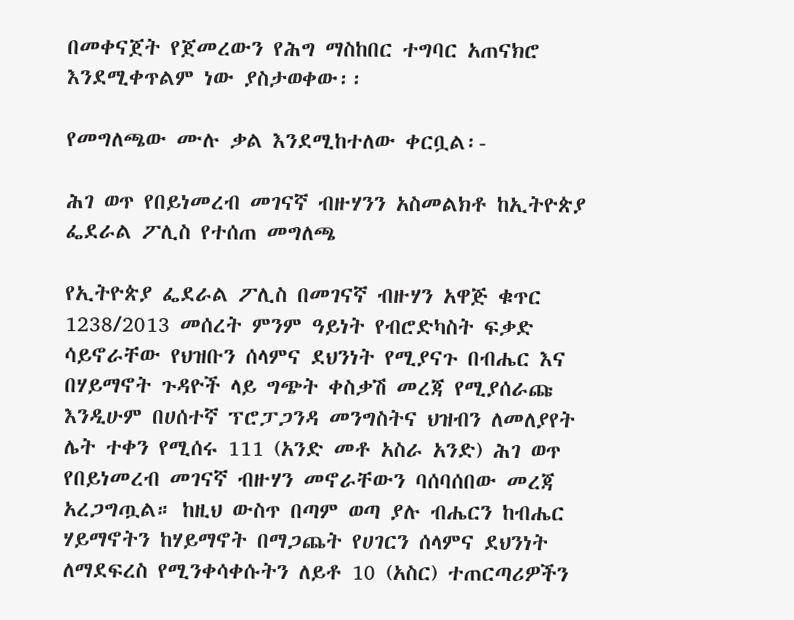በመቀናጀት የጀመረውን የሕግ ማስከበር ተግባር አጠናክሮ እንደሚቀጥልም ነው ያስታወቀው፡፡

የመግለጫው ሙሉ ቃል እንደሚከተለው ቀርቧል፡-

ሕገ ወጥ የበይነመረብ መገናኛ ብዙሃንን አስመልክቶ ከኢትዮጵያ ፌደራል ፖሊስ የተሰጠ መግለጫ

የኢትዮጵያ ፌደራል ፖሊስ በመገናኛ ብዙሃን አዋጅ ቁጥር 1238/2013 መሰረት ምንም ዓይነት የብሮድካስት ፍቃድ ሳይኖራቸው የህዝቡን ሰላምና ደህንነት የሚያናጉ በብሔር እና በሃይማኖት ጉዳዮች ላይ ግጭት ቀስቃሽ መረጃ የሚያሰራጩ እንዲሁም በሀሰተኛ ፕሮፓጋንዳ መንግስትና ህዝብን ለመለያየት ሌት ተቀን የሚሰሩ 111 (አንድ መቶ አስራ አንድ) ሕገ ወጥ የበይነመረብ መገናኛ ብዙሃን መኖራቸውን ባሰባሰበው መረጃ አረጋግጧል። ከዚህ ውስጥ በጣም ወጣ ያሉ ብሔርን ከብሔር ሃይማኖትን ከሃይማኖት በማጋጨት የሀገርን ሰላምና ደህንነት ለማደፍረስ የሚንቀሳቀሱትን ለይቶ 10 (አስር) ተጠርጣሪዎችን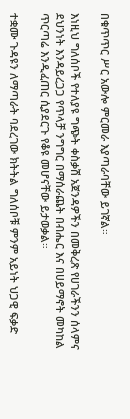በቁጥጥር ሥር አውሎ ምርመራ እያጣራባቸው ይገኛል።

እነዚህ ግለሰቦች የተለያዩ ግጭት ቀስቃሽ አጀንዳዎችን በመቅረጽ የሀገራችንን ሰላምና ደህንነት እንዳይረጋጋ የጥላቻ ንግግር በማሰራጨት በብሔር እና በሀይማኖት መካከል ጥርጣሬ እንዲፈጠር ሲያደርጉ የቆዩ መሆናቸው ይታወቃል።

ተቋሙ ጉዳዩን ለማጣራት ባደረገው ክትትል ግለሰቦቹ ምንም አይነት ህጋዊ ፍቃድ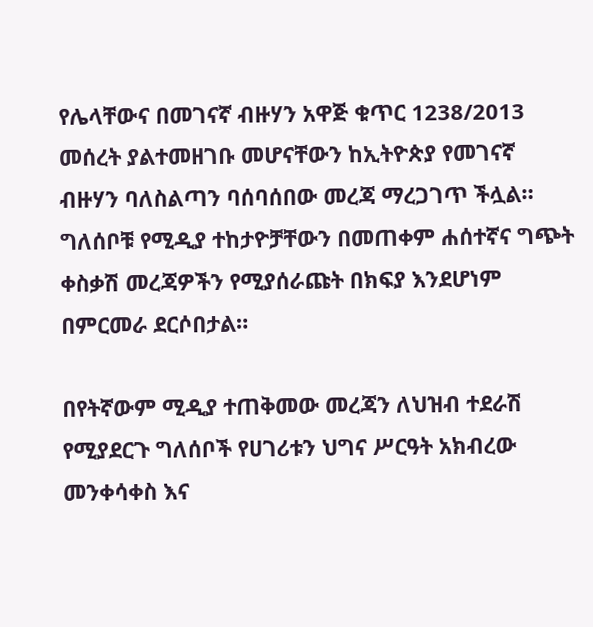የሌላቸውና በመገናኛ ብዙሃን አዋጅ ቁጥር 1238/2013 መሰረት ያልተመዘገቡ መሆናቸውን ከኢትዮጵያ የመገናኛ ብዙሃን ባለስልጣን ባሰባሰበው መረጃ ማረጋገጥ ችሏል። ግለሰቦቹ የሚዲያ ተከታዮቻቸውን በመጠቀም ሐሰተኛና ግጭት ቀስቃሽ መረጃዎችን የሚያሰራጩት በክፍያ እንደሆነም በምርመራ ደርሶበታል።

በየትኛውም ሚዲያ ተጠቅመው መረጃን ለህዝብ ተደራሽ የሚያደርጉ ግለሰቦች የሀገሪቱን ህግና ሥርዓት አክብረው መንቀሳቀስ እና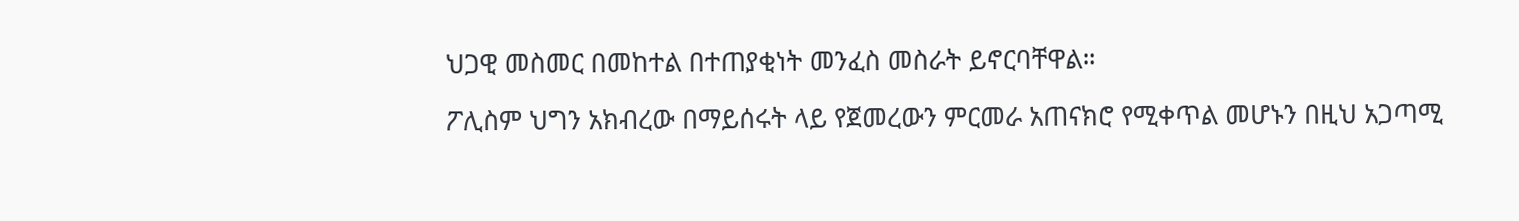ህጋዊ መስመር በመከተል በተጠያቂነት መንፈስ መስራት ይኖርባቸዋል።

ፖሊስም ህግን አክብረው በማይሰሩት ላይ የጀመረውን ምርመራ አጠናክሮ የሚቀጥል መሆኑን በዚህ አጋጣሚ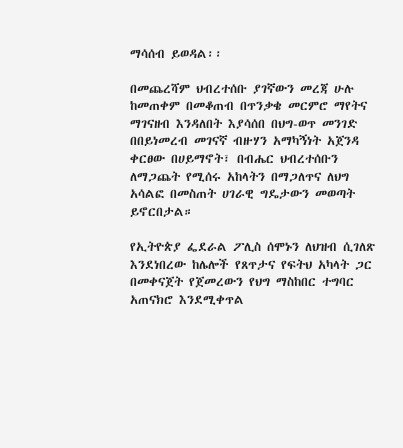ማሳሰብ ይወዳል፡፡

በመጨረሻም ህብረተሰቡ ያገኛውን መረጃ ሁሉ ከመጠቀም በመቆጠብ በጥንቃቄ መርምሮ ማየትና ማገናዘብ እንዳለበት እያሳሰበ በህግ-ወጥ መንገድ በበይነመረብ መገናኛ ብዙሃን አማካኝነት አጀንዳ ቀርፀው በሀይማኖት፣ በብሔር ህብረተሰቡን ለማጋጨት የሚሰሩ አከላትን በማጋለጥና ለህግ አሳልፎ በመስጠት ሀገራዊ ግዴታውን መወጣት ይኖርበታል።

የኢትዮጵያ ፌደራል ፖሊስ ሰሞኑን ለህዝብ ሲገለጽ እንደነበረው ከሌሎች የጸጥታና የፍትህ አካላት ጋር በመቀናጀት የጀመረውን የህግ ማስከበር ተግባር አጠናክሮ እንደሚቀጥል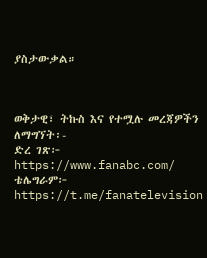ያስታውቃል።



ወቅታዊ፣ ትኩስ እና የተሟሉ መረጃዎችን ለማግኘት፡-
ድረ ገጽ፦ https://www.fanabc.com/
ቴሌግራም፦ https://t.me/fanatelevision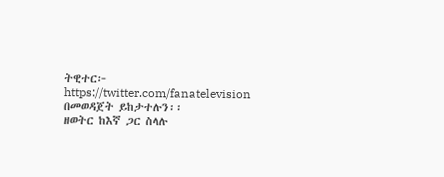ትዊተር፦ https://twitter.com/fanatelevision በመወዳጀት ይከታተሉን፡፡
ዘወትር ከእኛ ጋር ስላሉ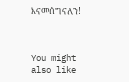እናመሰግናለን!



You might also like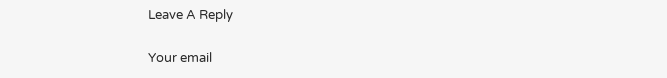Leave A Reply

Your email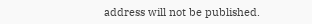address will not be published.